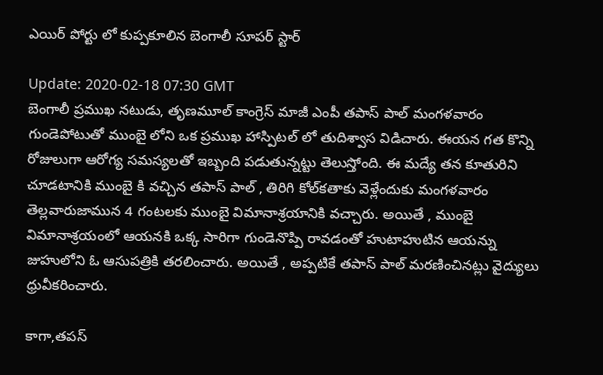ఎయిర్ పోర్టు లో కుప్పకూలిన బెంగాలీ సూపర్ స్టార్

Update: 2020-02-18 07:30 GMT
బెంగాలీ ప్రముఖ నటుడు, తృణమూల్ కాంగ్రెస్ మాజీ ఎంపీ తపాస్‌ పాల్ మంగళవారం గుండెపోటుతో ముంబై లోని ఒక ప్రముఖ హాస్పిటల్ లో తుదిశ్వాస విడిచారు. ఈయన గత కొన్ని రోజులుగా ఆరోగ్య సమస్యలతో ఇబ్బంది పడుతున్నట్టు తెలుస్తోంది. ఈ మద్యే తన కూతురిని చూడటానికి ముంబై కి వచ్చిన తపాస్‌ పాల్ , తిరిగి కోల్‌కతాకు వెళ్లేందుకు మంగళవారం తెల్లవారుజామున 4 గంటలకు ముంబై విమానాశ్రయానికి వచ్చారు. అయితే , ముంబై విమానాశ్రయంలో ఆయనకి ఒక్క సారిగా గుండెనొప్పి రావడంతో హుటాహుటిన ఆయన్ను జుహులోని ఓ ఆసుపత్రికి తరలించారు. అయితే , అప్పటికే తపాస్‌ పాల్ మరణించినట్లు వైద్యులు ధ్రువీకరించారు.

కాగా,తపస్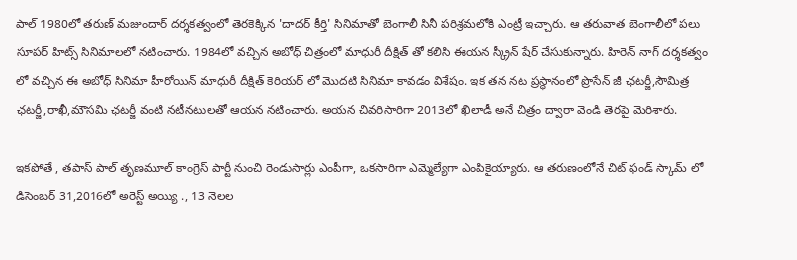పాల్ 1980లో తరుణ్‌ మజుందార్‌ దర్శకత్వంలో తెరకెక్కిన 'దాదర్‌ కీర్తి' సినిమాతో బెంగాలీ సినీ పరిశ్రమలోకి ఎంట్రీ ఇచ్చారు. ఆ తరువాత బెంగాలీలో పలు సూపర్ హిట్స్ సినిమాలలో నటించారు. 1984లో వచ్చిన అబోధ్ చిత్రంలో మాధురీ దీక్షిత్‌ తో కలిసి ఈయన స్క్రీన్ షేర్ చేసుకున్నారు. హిరెన్ నాగ్ దర్శకత్వం లో వచ్చిన ఈ అబోధ్ సినిమా హీరోయిన్ మాధురీ దీక్షిత్ కెరియర్ లో మొదటి సినిమా కావడం విశేషం. ఇక తన నట ప్రస్థానంలో ప్రొసేన్‌ జీ ఛటర్జీ,సౌమిత్ర ఛటర్జీ,రాఖీ,మౌసమి ఛటర్జీ వంటి నటీనటులతో ఆయన నటించారు. అయన చివరిసారిగా 2013లో ఖిలాడీ అనే చిత్రం ద్వారా వెండి తెరపై మెరిశారు.

ఇకపోతే , తపాస్‌ పాల్ తృణమూల్ కాంగ్రెస్ పార్టీ నుంచి రెండుసార్లు ఎంపీగా, ఒకసారిగా ఎమ్మెల్యేగా ఎంపికైయ్యారు. ఆ తరుణంలోనే చిట్ ఫండ్ స్కామ్‌ లో డిసెంబర్ 31,2016లో అరెస్ట్ అయ్యి ., 13 నెలల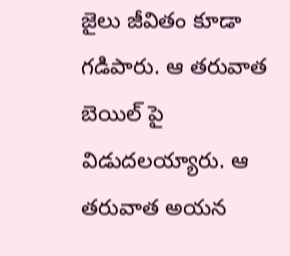జైలు జీవితం కూడా గడిపారు. ఆ తరువాత బెయిల్‌ పై విడుదలయ్యారు. ఆ తరువాత అయన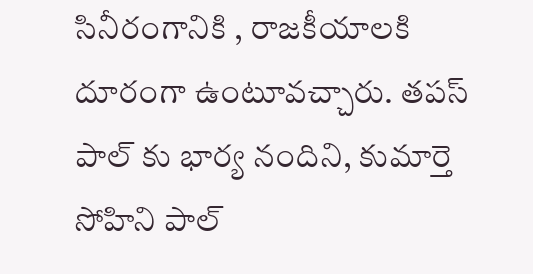సినీరంగానికి , రాజకీయాలకి దూరంగా ఉంటూవచ్చారు. తపస్ పాల్‌ కు భార్య నందిని, కుమార్తె సోహిని పాల్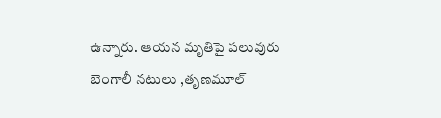ఉన్నారు. ఆయన మృతిపై పలువురు బెంగాలీ నటులు ,తృణమూల్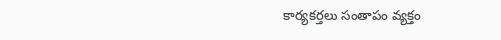కార్యకర్తలు సంతాపం వ్యక్తం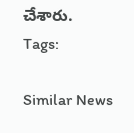చేశారు.
Tags:

Similar News